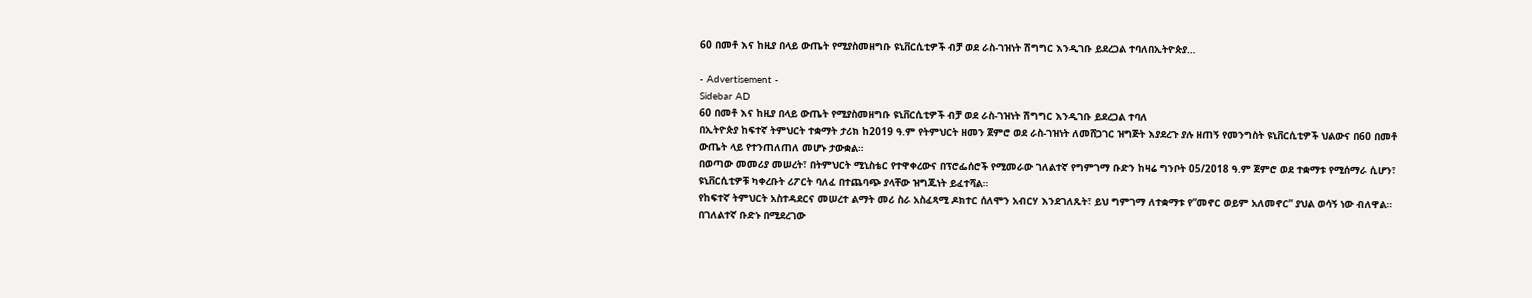60 በመቶ እና ከዚያ በላይ ውጤት የሚያስመዘግቡ ዩኒቨርሲቲዎች ብቻ ወደ ራስ-ገዝነት ሽግግር እንዲገቡ ይደረጋል ተባለበኢትዮጵያ…

- Advertisement -
Sidebar AD
60 በመቶ እና ከዚያ በላይ ውጤት የሚያስመዘግቡ ዩኒቨርሲቲዎች ብቻ ወደ ራስ-ገዝነት ሽግግር እንዲገቡ ይደረጋል ተባለ
በኢትዮጵያ ከፍተኛ ትምህርት ተቋማት ታሪክ ከ2019 ዓ.ም የትምህርት ዘመን ጀምሮ ወደ ራስ-ገዝነት ለመሸጋገር ዝግጅት እያደረጉ ያሉ ዘጠኝ የመንግስት ዩኒቨርሲቲዎች ህልውና በ60 በመቶ ውጤት ላይ የተንጠለጠለ መሆኑ ታውቋል።
በወጣው መመሪያ መሠረት፣ በትምህርት ሚኒስቴር የተዋቀረውና በፕሮፌሰሮች የሚመራው ገለልተኛ የግምገማ ቡድን ከዛሬ ግንቦት 05/2018 ዓ.ም ጀምሮ ወደ ተቋማቱ የሚሰማራ ሲሆን፣ ዩኒቨርሲቲዎቹ ካቀረቡት ሪፖርት ባለፈ በተጨባጭ ያላቸው ዝግጁነት ይፈተሻል።
የከፍተኛ ትምህርት አስተዳደርና መሠረተ ልማት መሪ ስራ አስፈጻሚ ዶክተር ሰለሞን አብርሃ እንደገለጹት፣ ይህ ግምገማ ለተቋማቱ የ”መኖር ወይም አለመኖር” ያህል ወሳኝ ነው ብለዋል።
በገለልተኛ ቡድኑ በሚደረገው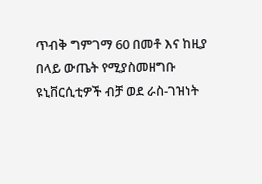ጥብቅ ግምገማ 60 በመቶ እና ከዚያ በላይ ውጤት የሚያስመዘግቡ ዩኒቨርሲቲዎች ብቻ ወደ ራስ-ገዝነት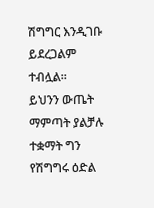ሽግግር እንዲገቡ ይደረጋልም ተብሏል።
ይህንን ውጤት ማምጣት ያልቻሉ ተቋማት ግን የሽግግሩ ዕድል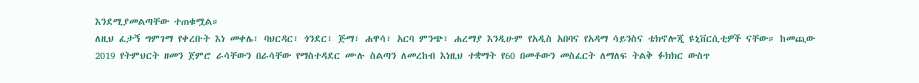እንደሚያመልጣቸው ተጠቁሟል።
ለዚህ ፈታኝ ግምገማ የቀረቡት እነ መቀሌ፣ ባህርዳር፣ ጎንደር፣ ጅማ፣ ሐዋሳ፣ አርባ ምንጭ፣ ሐረማያ እንዲሁም የአዲስ አበባና የአዳማ ሳይንስና ቴክኖሎጂ ዩኒቨርሲቲዎች ናቸው። ከመጪው 2019 የትምህርት ዘመን ጀምሮ ራሳቸውን በራሳቸው የማስተዳደር ሙሉ ስልጣን ለመረከብ እነዚህ ተቋማት የ60 በመቶውን መስፈርት ለማለፍ ትልቅ ፉክክር ውስጥ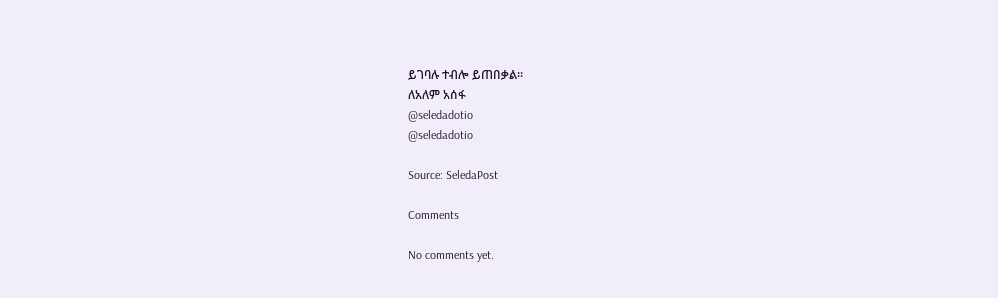ይገባሉ ተብሎ ይጠበቃል።
ለአለም አሰፋ
@seledadotio
@seledadotio

Source: SeledaPost

Comments

No comments yet.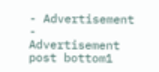- Advertisement -
Advertisement post bottom1